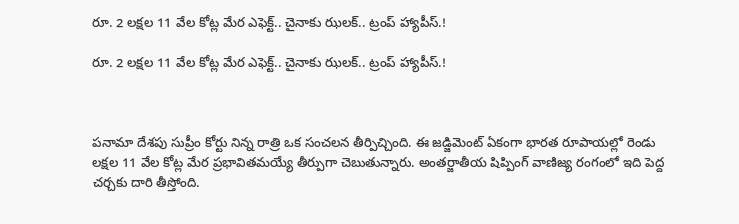రూ. 2 లక్షల 11 వేల కోట్ల మేర ఎఫెక్ట్.. చైనాకు ఝలక్.. ట్రంప్ హ్యాపీస్.!

రూ. 2 లక్షల 11 వేల కోట్ల మేర ఎఫెక్ట్.. చైనాకు ఝలక్.. ట్రంప్ హ్యాపీస్.!



పనామా దేశపు సుప్రీం కోర్టు నిన్న రాత్రి ఒక సంచలన తీర్పిచ్చింది. ఈ జడ్జిమెంట్ ఏకంగా భారత రూపాయల్లో రెండు లక్షల 11 వేల కోట్ల మేర ప్రభావితమయ్యే తీర్పుగా చెబుతున్నారు. అంతర్జాతీయ షిప్పింగ్ వాణిజ్య రంగంలో ఇది పెద్ద చర్చకు దారి తీస్తోంది.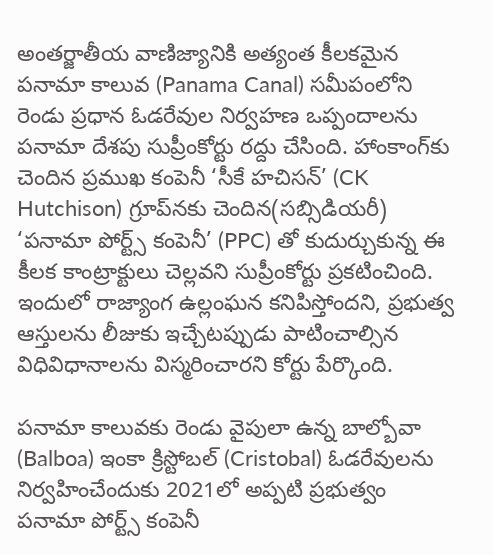అంతర్జాతీయ వాణిజ్యానికి అత్యంత కీలకమైన పనామా కాలువ (Panama Canal) సమీపంలోని రెండు ప్రధాన ఓడరేవుల నిర్వహణ ఒప్పందాలను పనామా దేశపు సుప్రీంకోర్టు రద్దు చేసింది. హాంకాంగ్‌కు చెందిన ప్రముఖ కంపెనీ ‘సీకే హచిసన్’ (CK Hutchison) గ్రూప్‌నకు చెందిన(సబ్సిడియరీ) ‘పనామా పోర్ట్స్ కంపెనీ’ (PPC) తో కుదుర్చుకున్న ఈ కీలక కాంట్రాక్టులు చెల్లవని సుప్రీంకోర్టు ప్రకటించింది. ఇందులో రాజ్యాంగ ఉల్లంఘన కనిపిస్తోందని, ప్రభుత్వ ఆస్తులను లీజుకు ఇచ్చేటప్పుడు పాటించాల్సిన విధివిధానాలను విస్మరించారని కోర్టు పేర్కొంది.

పనామా కాలువకు రెండు వైపులా ఉన్న బాల్బోవా (Balboa) ఇంకా క్రిస్టోబల్ (Cristobal) ఓడరేవులను నిర్వహించేందుకు 2021లో అప్పటి ప్రభుత్వం పనామా పోర్ట్స్ కంపెనీ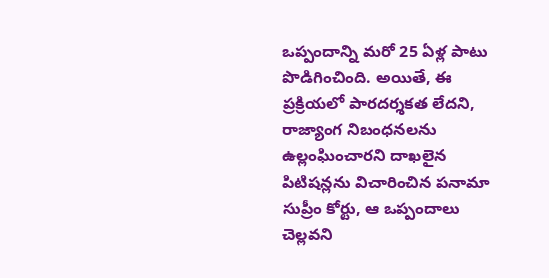ఒప్పందాన్ని మరో 25 ఏళ్ల పాటు పొడిగించింది. అయితే, ఈ ప్రక్రియలో పారదర్శకత లేదని, రాజ్యాంగ నిబంధనలను ఉల్లంఘించారని దాఖలైన పిటిషన్లను విచారించిన పనామా సుప్రీం కోర్టు, ఆ ఒప్పందాలు చెల్లవని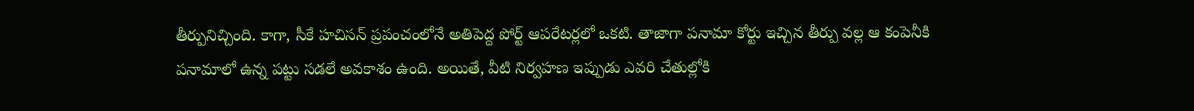తీర్పునిచ్చింది. కాగా, సీకే హచిసన్ ప్రపంచంలోనే అతిపెద్ద పోర్ట్ ఆపరేటర్లలో ఒకటి. తాజాగా పనామా కోర్టు ఇచ్చిన తీర్పు వల్ల ఆ కంపెనీకి పనామాలో ఉన్న పట్టు సడలే అవకాశం ఉంది. అయితే, వీటి నిర్వహణ ఇప్పుడు ఎవరి చేతుల్లోకి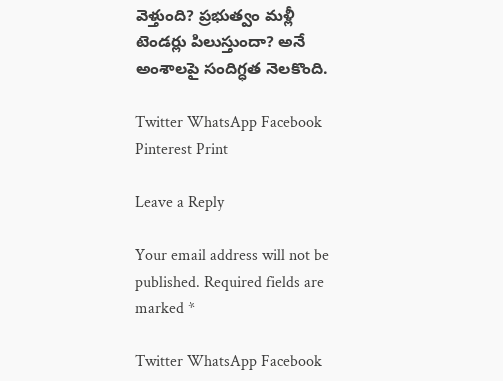వెళ్తుంది? ప్రభుత్వం మళ్లీ టెండర్లు పిలుస్తుందా? అనే అంశాలపై సందిగ్ధత నెలకొంది.

Twitter WhatsApp Facebook Pinterest Print

Leave a Reply

Your email address will not be published. Required fields are marked *

Twitter WhatsApp Facebook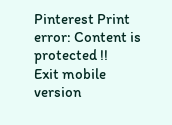Pinterest Print
error: Content is protected !!
Exit mobile version